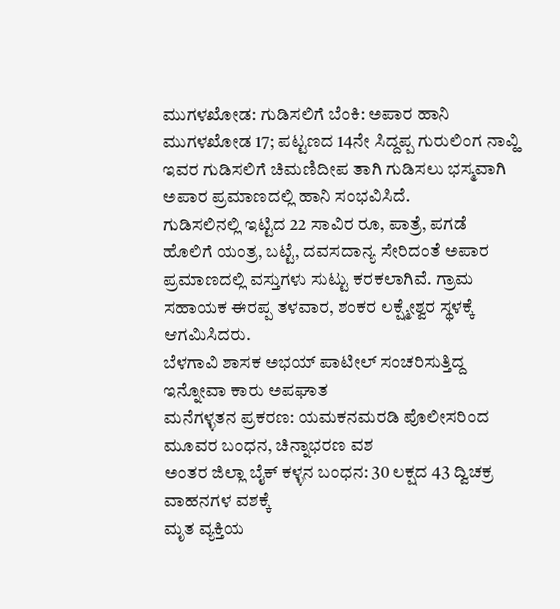ಮುಗಳಖೋಡ: ಗುಡಿಸಲಿಗೆ ಬೆಂಕಿ: ಅಪಾರ ಹಾನಿ
ಮುಗಳಖೋಡ 17; ಪಟ್ಟಣದ 14ನೇ ಸಿದ್ದಪ್ಪ ಗುರುಲಿಂಗ ನಾವ್ಹಿ ಇವರ ಗುಡಿಸಲಿಗೆ ಚಿಮಣಿದೀಪ ತಾಗಿ ಗುಡಿಸಲು ಭಸ್ಮವಾಗಿ ಅಪಾರ ಪ್ರಮಾಣದಲ್ಲಿ ಹಾನಿ ಸಂಭವಿಸಿದೆ.
ಗುಡಿಸಲಿನಲ್ಲಿ ಇಟ್ಟಿದ 22 ಸಾವಿರ ರೂ, ಪಾತ್ರೆ, ಪಗಡೆ ಹೊಲಿಗೆ ಯಂತ್ರ, ಬಟ್ಟೆ, ದವಸದಾನ್ಯ ಸೇರಿದಂತೆ ಅಪಾರ ಪ್ರಮಾಣದಲ್ಲಿ ವಸ್ತುಗಳು ಸುಟ್ಟು ಕರಕಲಾಗಿವೆ. ಗ್ರಾಮ ಸಹಾಯಕ ಈರಪ್ಪ ತಳವಾರ, ಶಂಕರ ಲಕ್ಷ್ಮೇಶ್ವರ ಸ್ಥಳಕ್ಕೆ ಆಗಮಿಸಿದರು.
ಬೆಳಗಾವಿ ಶಾಸಕ ಅಭಯ್ ಪಾಟೀಲ್ ಸಂಚರಿಸುತ್ತಿದ್ದ ಇನ್ನೋವಾ ಕಾರು ಅಪಘಾತ
ಮನೆಗಳ್ಳತನ ಪ್ರಕರಣ: ಯಮಕನಮರಡಿ ಪೊಲೀಸರಿಂದ ಮೂವರ ಬಂಧನ, ಚಿನ್ನಾಭರಣ ವಶ
ಅಂತರ ಜಿಲ್ಲಾ ಬೈಕ್ ಕಳ್ಳನ ಬಂಧನ: 30 ಲಕ್ಷದ 43 ದ್ವಿಚಕ್ರ ವಾಹನಗಳ ವಶಕ್ಕೆ
ಮೃತ ವ್ಯಕ್ತಿಯ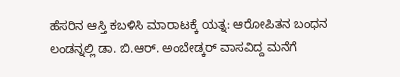ಹೆಸರಿನ ಆಸ್ತಿ ಕಬಳಿಸಿ ಮಾರಾಟಕ್ಕೆ ಯತ್ನ: ಆರೋಪಿತನ ಬಂಧನ
ಲಂಡನ್ನಲ್ಲಿ ಡಾ. ಬಿ.ಆರ್. ಅಂಬೇಡ್ಕರ್ ವಾಸವಿದ್ದ ಮನೆಗೆ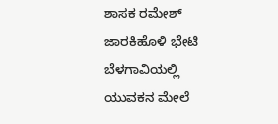ಶಾಸಕ ರಮೇಶ್ ಜಾರಕಿಹೊಳಿ ಭೇಟಿ
ಬೆಳಗಾವಿಯಲ್ಲಿ ಯುವಕನ ಮೇಲೆ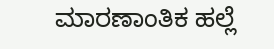ಮಾರಣಾಂತಿಕ ಹಲ್ಲೆ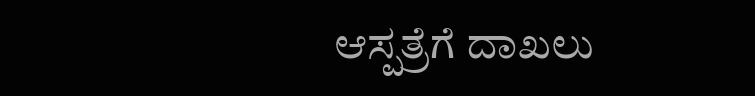ಆಸ್ಪತ್ರೆಗೆ ದಾಖಲು